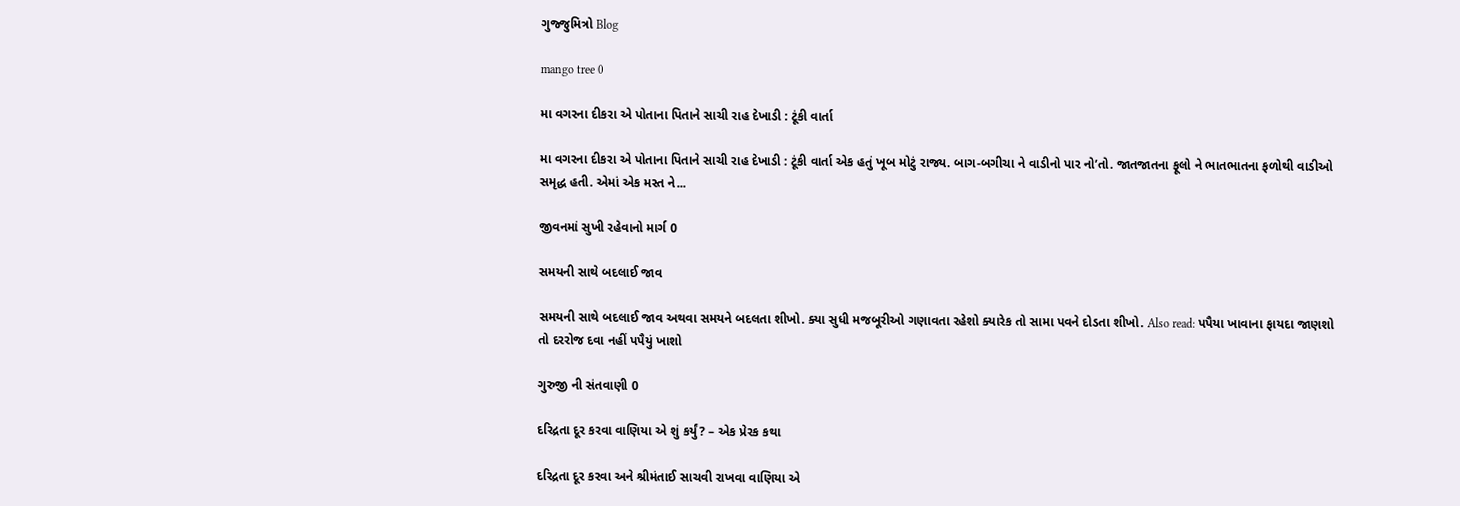ગુજ્જુમિત્રો Blog

mango tree 0

મા વગરના દીકરા એ પોતાના પિતાને સાચી રાહ દેખાડી : ટૂંકી વાર્તા

મા વગરના દીકરા એ પોતાના પિતાને સાચી રાહ દેખાડી : ટૂંકી વાર્તા એક હતું ખૂબ મોટું રાજ્ય. બાગ-બગીચા ને વાડીનો પાર નો’તો. જાતજાતના ફૂલો ને ભાતભાતના ફળોથી વાડીઓ સમૃદ્ધ હતી. એમાં એક મસ્ત ને...

જીવનમાં સુખી રહેવાનો માર્ગ 0

સમયની સાથે બદલાઈ જાવ

સમયની સાથે બદલાઈ જાવ અથવા સમયને બદલતા શીખો. ક્યા સુધી મજબૂરીઓ ગણાવતા રહેશો ક્યારેક તો સામા પવને દોડતા શીખો. Also read: પપૈયા ખાવાના ફાયદા જાણશો તો દરરોજ દવા નહીં પપૈયું ખાશો

ગુરુજી ની સંતવાણી 0

દરિદ્રતા દૂર કરવા વાણિયા એ શું કર્યું? – એક પ્રેરક કથા

દરિદ્રતા દૂર કરવા અને શ્રીમંતાઈ સાચવી રાખવા વાણિયા એ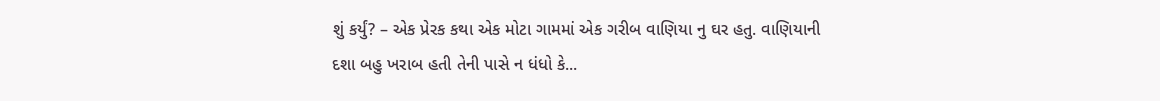શું કર્યું? – એક પ્રેરક કથા એક મોટા ગામમાં એક ગરીબ વાણિયા નુ ઘર હતુ. વાણિયાની દશા બહુ ખરાબ હતી તેની પાસે ન ધંધો કે...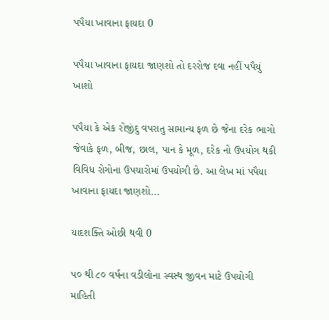પપૈયા ખાવાના ફાયદા 0

પપૈયા ખાવાના ફાયદા જાણશો તો દરરોજ દવા નહીં પપૈયું ખાશો

પપૈયા કે એક રોજીંદુ વપરાતુ સામાન્ય ફળ છે જેના દરેક ભાગો જેવાકે ફળ, બીજ, છાલ, પાન કે મૂળ, દરેક નો ઉપયોગ થકી વિવિધ રોગોના ઉપચારોમાં ઉપયોગી છે. આ લેખ માં પપૈયા ખાવાના ફાયદા જાણશો...

યાદશક્તિ ઓછી થવી 0

૫૦ થી ૮૦ વર્ષના વડીલોના સ્વસ્થ જીવન માટે ઉપયોગી માહિતી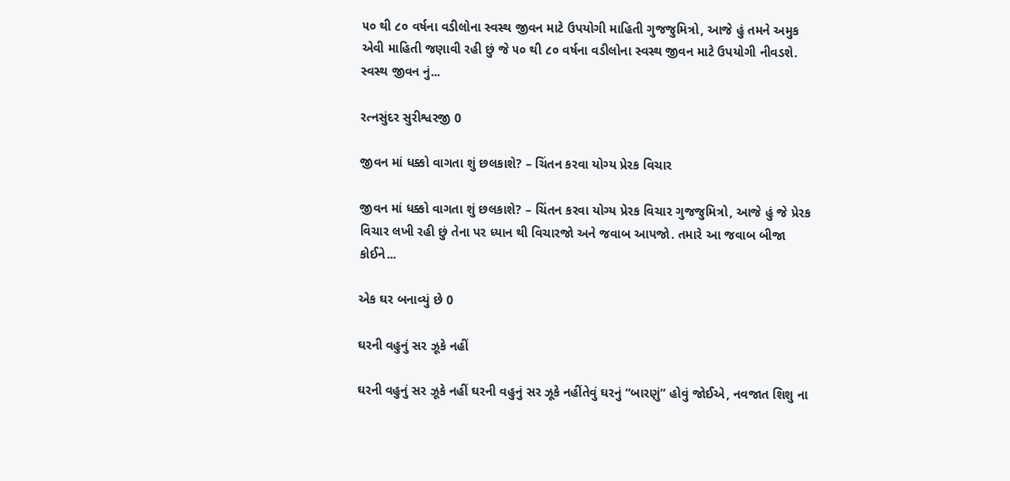૫૦ થી ૮૦ વર્ષના વડીલોના સ્વસ્થ જીવન માટે ઉપયોગી માહિતી ગુજજુમિત્રો, આજે હું તમને અમુક એવી માહિતી જણાવી રહી છું જે ૫૦ થી ૮૦ વર્ષના વડીલોના સ્વસ્થ જીવન માટે ઉપયોગી નીવડશે. સ્વસ્થ જીવન નું...

રત્નસુંદર સુરીશ્વરજી 0

જીવન માં ધક્કો વાગતા શું છલકાશે? – ચિંતન કરવા યોગ્ય પ્રેરક વિચાર

જીવન માં ધક્કો વાગતા શું છલકાશે? – ચિંતન કરવા યોગ્ય પ્રેરક વિચાર ગુજજુમિત્રો, આજે હું જે પ્રેરક વિચાર લખી રહી છું તેના પર ધ્યાન થી વિચારજો અને જવાબ આપજો. તમારે આ જવાબ બીજા કોઈને...

એક ઘર બનાવ્યું છે 0

ઘરની વહુનું સર ઝૂકે નહીં

ઘરની વહુનું સર ઝૂકે નહીં ઘરની વહુનું સર ઝૂકે નહીંતેવું ઘરનું “બારણું” હોવું જોઈએ, નવજાત શિશુ ના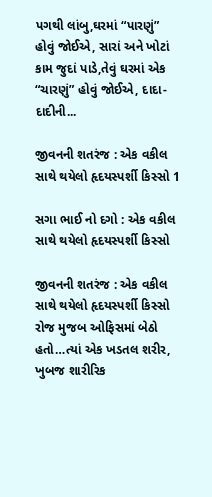પગથી લાંબુ,ઘરમાં “પારણું” હોવું જોઈએ, સારાં અને ખોટાં કામ જુદાં પાડે,તેવું ઘરમાં એક “ચારણું” હોવું જોઈએ, દાદા-દાદીની...

જીવનની શતરંજ : એક વકીલ સાથે થયેલો હૃદયસ્પર્શી કિસ્સો 1

સગા ભાઈ નો દગો : એક વકીલ સાથે થયેલો હૃદયસ્પર્શી કિસ્સો

જીવનની શતરંજ : એક વકીલ સાથે થયેલો હૃદયસ્પર્શી કિસ્સો રોજ મુજબ ઓફિસમાં બેઠો હતો…ત્યાં એક ખડતલ શરીર, ખુબજ શારીરિક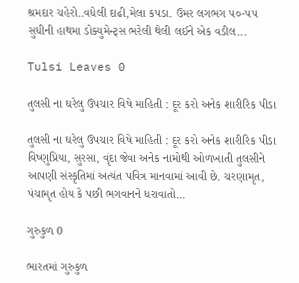શ્રમદાર ચહેરો..વધેલી દાઢી,મેલા કપડા. ઉમર લગભગ ૫૦-૫૫ સુધીની હાથમા ડોક્યુમેન્ટ્સ ભરેલી થેલી લઈને એક વડીલ...

Tulsi Leaves 0

તુલસી ના ઘરેલુ ઉપચાર વિષે માહિતી : દૂર કરો અનેક શારીરિક પીડા

તુલસી ના ઘરેલુ ઉપચાર વિષે માહિતી : દૂર કરો અનેક શારીરિક પીડા વિષ્ણુપ્રિયા, સુરસા, વૃંદા જેવા અનેક નામોથી ઓળખાતી તુલસીને આપણી સંસ્કૃતિમાં અત્યંત પવિત્ર માનવામાં આવી છે. ચરણામૃત, પંચામૃત હોય કે પછી ભગવાનને ધરાવાતો...

ગુરુકુળ 0

ભારતમાં ગુરુકુળ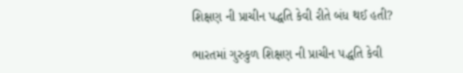શિક્ષણ ની પ્રાચીન પદ્ધતિ કેવી રીતે બંધ થઈ હતી?

ભારતમાં ગુરુકુળ શિક્ષણ ની પ્રાચીન પદ્ધતિ કેવી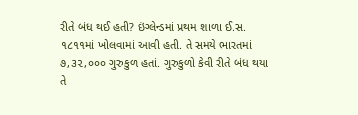રીતે બંધ થઈ હતી? ઇંગ્લેન્ડમાં પ્રથમ શાળા ઈ.સ. ૧૮૧૧માં ખોલવામાં આવી હતી. તે સમયે ભારતમાં ૭,૩૨,૦૦૦ ગુરુકુળ હતાં. ગુરુકુળો કેવી રીતે બંધ થયા તે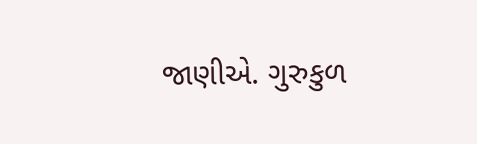જાણીએ. ગુરુકુળ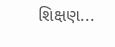શિક્ષણ...